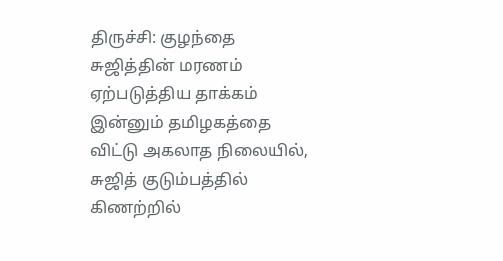திருச்சி: குழந்தை சுஜித்தின் மரணம் ஏற்படுத்திய தாக்கம் இன்னும் தமிழகத்தை விட்டு அகலாத நிலையில், சுஜித் குடும்பத்தில் கிணற்றில்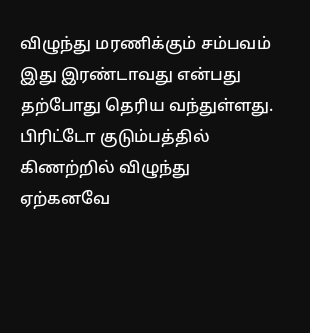விழுந்து மரணிக்கும் சம்பவம் இது இரண்டாவது என்பது தற்போது தெரிய வந்துள்ளது.
பிரிட்டோ குடும்பத்தில் கிணற்றில் விழுந்து ஏற்கனவே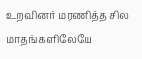உறவினர் மரணித்த சில மாதங்களிலேயே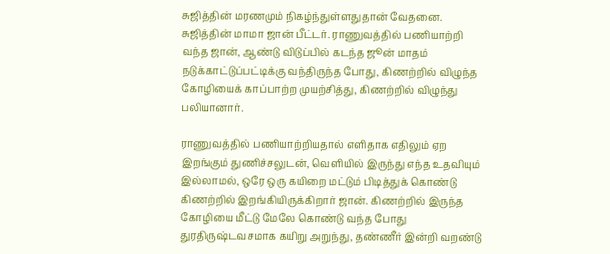சுஜித்தின் மரணமும் நிகழ்ந்துள்ளதுதான் வேதனை.
சுஜித்தின் மாமா ஜான் பீட்டர். ராணுவத்தில் பணியாற்றி வந்த ஜான், ஆண்டு விடுப்பில் கடந்த ஜூன் மாதம் நடுக்காட்டுப்பட்டிக்கு வந்திருந்த போது, கிணற்றில் விழுந்த கோழியைக் காப்பாற்ற முயற்சித்து, கிணற்றில் விழுந்து பலியானார்.

ராணுவத்தில் பணியாற்றியதால் எளிதாக எதிலும் ஏற இறங்கும் துணிச்சலுடன், வெளியில் இருந்து எந்த உதவியும் இல்லாமல், ஒரே ஒரு கயிறை மட்டும் பிடித்துக் கொண்டு கிணற்றில் இறங்கியிருக்கிறார் ஜான். கிணற்றில் இருந்த கோழியை மீட்டு மேலே கொண்டு வந்த போது துரதிருஷ்டவசமாக கயிறு அறுந்து, தண்ணீர் இன்றி வறண்டு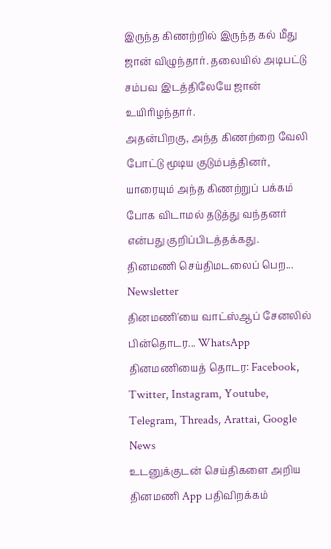இருந்த கிணற்றில் இருந்த கல் மீது ஜான் விழுந்தார். தலையில் அடிபட்டு சம்பவ இடத்திலேயே ஜான் உயிரிழந்தார்.
அதன்பிறகு, அந்த கிணற்றை வேலி போட்டு மூடிய குடும்பத்தினர், யாரையும் அந்த கிணற்றுப் பக்கம் போக விடாமல் தடுத்து வந்தனர் என்பது குறிப்பிடத்தக்கது.
தினமணி செய்திமடலைப் பெற... Newsletter
தினமணி'யை வாட்ஸ்ஆப் சேனலில் பின்தொடர... WhatsApp
தினமணியைத் தொடர: Facebook, Twitter, Instagram, Youtube, Telegram, Threads, Arattai, Google News
உடனுக்குடன் செய்திகளை அறிய தினமணி App பதிவிறக்கம்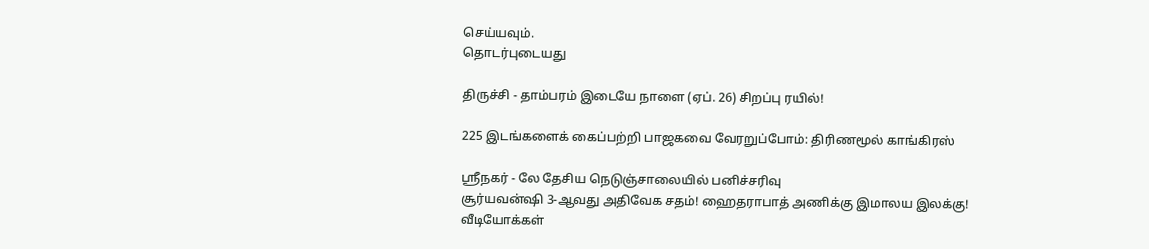செய்யவும்.
தொடர்புடையது

திருச்சி - தாம்பரம் இடையே நாளை (ஏப். 26) சிறப்பு ரயில்!

225 இடங்களைக் கைப்பற்றி பாஜகவை வேரறுப்போம்: திரிணமூல் காங்கிரஸ்

ஸ்ரீநகர் - லே தேசிய நெடுஞ்சாலையில் பனிச்சரிவு
சூர்யவன்ஷி 3-ஆவது அதிவேக சதம்! ஹைதராபாத் அணிக்கு இமாலய இலக்கு!
வீடியோக்கள்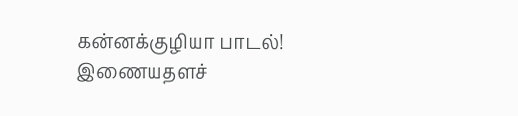கன்னக்குழியா பாடல்!
இணையதளச்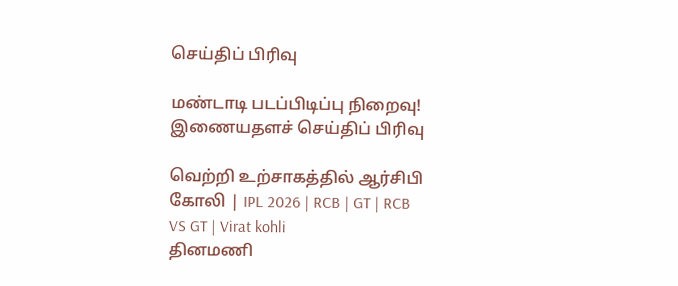செய்திப் பிரிவு

மண்டாடி படப்பிடிப்பு நிறைவு!
இணையதளச் செய்திப் பிரிவு

வெற்றி உற்சாகத்தில் ஆர்சிபி கோலி | IPL 2026 | RCB | GT | RCB VS GT | Virat kohli
தினமணி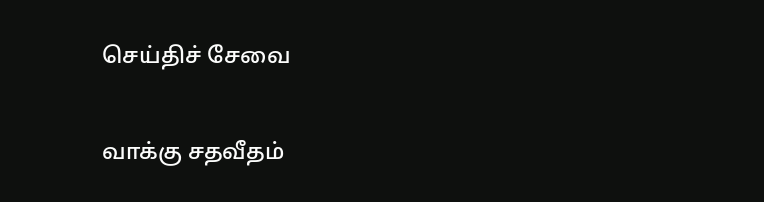செய்திச் சேவை

வாக்கு சதவீதம்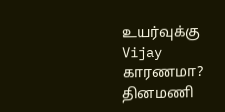உயர்வுக்கு Vijay காரணமா?
தினமணி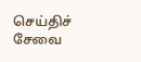செய்திச் சேவை